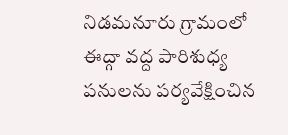నిడమనూరు గ్రామంలో ఈద్గా వద్ద పారిశుధ్య పనులను పర్యవేక్షించిన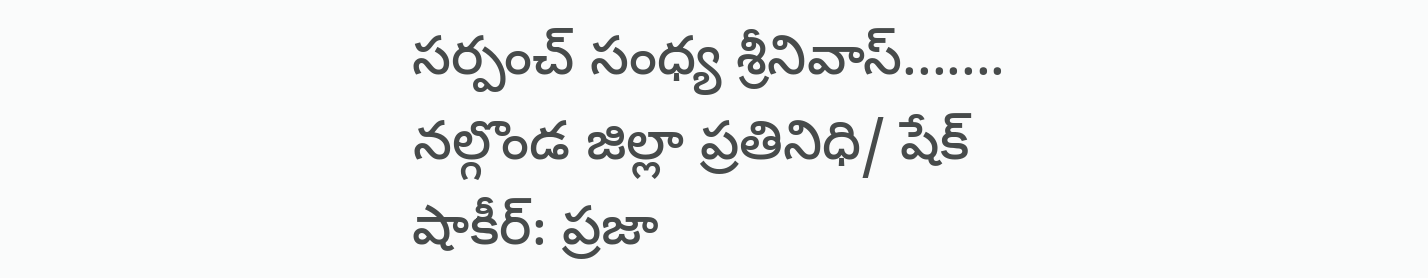సర్పంచ్ సంధ్య శ్రీనివాస్.......
నల్గొండ జిల్లా ప్రతినిధి/ షేక్ షాకీర్: ప్రజా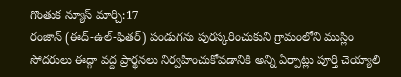గొంతుక న్యూస్ మార్చి:17
రంజాన్ (ఈద్-ఉల్-ఫితర్) పండుగను పురస్కరించుకుని గ్రామంలోని ముస్లిం సోదరులు ఈద్గా వద్ద ప్రార్థనలు నిర్వహించుకోవడానికి అన్ని ఏర్పాట్లు పూర్తి చెయ్యాలి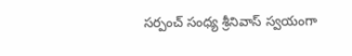సర్పంచ్ సంధ్య శ్రీనివాస్ స్వయంగా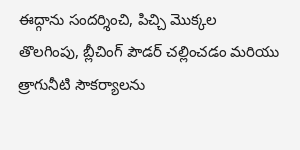ఈద్గాను సందర్శించి, పిచ్చి మొక్కల తొలగింపు, బ్లీచింగ్ పౌడర్ చల్లించడం మరియు త్రాగునీటి సౌకర్యాలను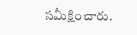సమీక్షించారు.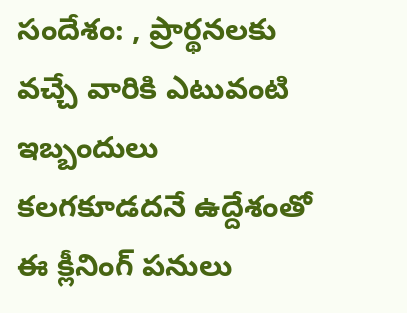సందేశం: , ప్రార్థనలకు వచ్చే వారికి ఎటువంటి ఇబ్బందులు కలగకూడదనే ఉద్దేశంతో ఈ క్లీనింగ్ పనులు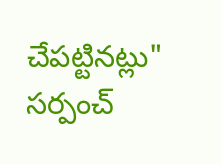చేపట్టినట్లు" సర్పంచ్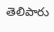తెలిపారు